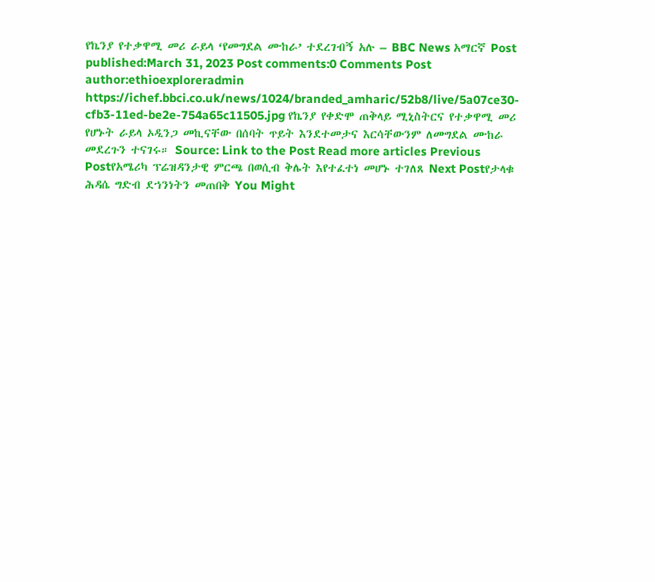የኬንያ የተቃዋሚ መሪ ራይላ ‘የመግደል ሙከራ’ ተደረገብኝ አሉ – BBC News አማርኛ Post published:March 31, 2023 Post comments:0 Comments Post author:ethioexploreradmin https://ichef.bbci.co.uk/news/1024/branded_amharic/52b8/live/5a07ce30-cfb3-11ed-be2e-754a65c11505.jpg የኬንያ የቀድሞ ጠቅላይ ሚኒስትርና የተቃዋሚ መሪ የሆኑት ራይላ ኦዲንጋ መኪናቸው በሰባት ጥይት እንደተመታና እርሳቸውንም ለመግደል ሙከራ መደረጉን ተናገሩ። Source: Link to the Post Read more articles Previous Postየአሜሪካ ፕሬዝዳንታዊ ምርጫ በወሲብ ቅሌት እየተፈተነ መሆኑ ተገለጸ Next Postየታላቁ ሕዳሴ ግድብ ደኀንነትን መጠበቅ You Might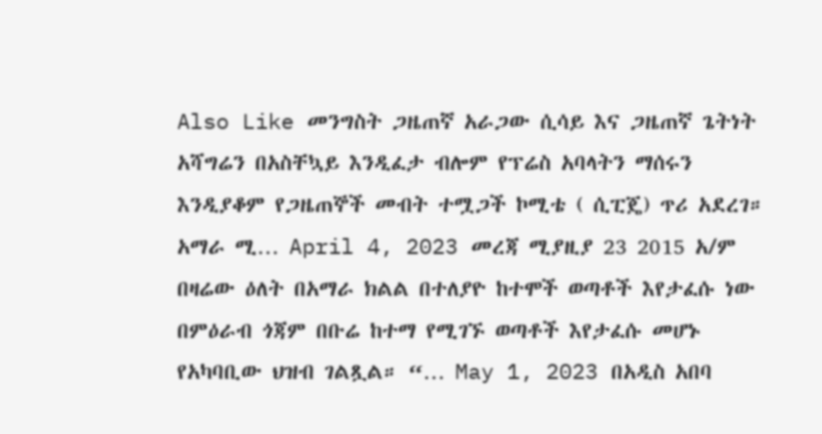Also Like መንግስት ጋዜጠኛ አራጋው ሲሳይ እና ጋዜጠኛ ጌትነት አሻግሬን በአስቸኳይ እንዲፈታ ብሎም የፕሬስ አባላትን ማሰሩን እንዲያቆም የጋዜጠኞች መብት ተሟጋች ኮሚቴ ( ሲፒጄ) ጥሪ አደረገ። አማራ ሚ… April 4, 2023 መረጃ ሚያዚያ 23 2015 አ/ም በዛሬው ዕለት በአማራ ክልል በተለያዮ ከተሞች ወጣቶች እየታፈሱ ነው በምዕራብ ጎጃም በቡሬ ከተማ የሚገኙ ወጣቶች እየታፈሱ መሆኑ የአካባቢው ህዝብ ገልጿል። “… May 1, 2023 በአዲስ አበባ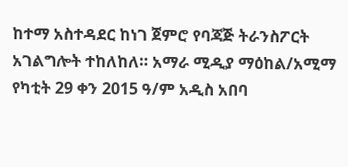ከተማ አስተዳደር ከነገ ጀምሮ የባጃጅ ትራንስፖርት አገልግሎት ተከለከለ። አማራ ሚዲያ ማዕከል/አሚማ የካቲት 29 ቀን 2015 ዓ/ም አዲስ አበባ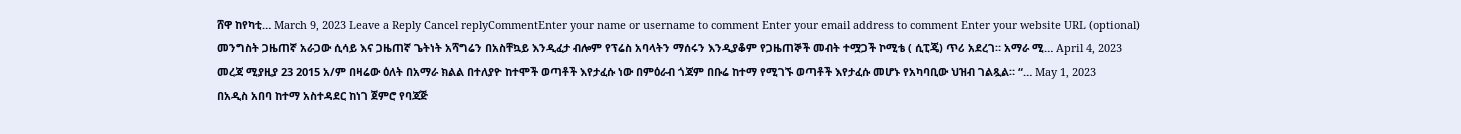ሸዋ ከየካቲ… March 9, 2023 Leave a Reply Cancel replyCommentEnter your name or username to comment Enter your email address to comment Enter your website URL (optional)
መንግስት ጋዜጠኛ አራጋው ሲሳይ እና ጋዜጠኛ ጌትነት አሻግሬን በአስቸኳይ እንዲፈታ ብሎም የፕሬስ አባላትን ማሰሩን እንዲያቆም የጋዜጠኞች መብት ተሟጋች ኮሚቴ ( ሲፒጄ) ጥሪ አደረገ። አማራ ሚ… April 4, 2023
መረጃ ሚያዚያ 23 2015 አ/ም በዛሬው ዕለት በአማራ ክልል በተለያዮ ከተሞች ወጣቶች እየታፈሱ ነው በምዕራብ ጎጃም በቡሬ ከተማ የሚገኙ ወጣቶች እየታፈሱ መሆኑ የአካባቢው ህዝብ ገልጿል። “… May 1, 2023
በአዲስ አበባ ከተማ አስተዳደር ከነገ ጀምሮ የባጃጅ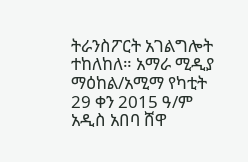ትራንስፖርት አገልግሎት ተከለከለ። አማራ ሚዲያ ማዕከል/አሚማ የካቲት 29 ቀን 2015 ዓ/ም አዲስ አበባ ሸዋ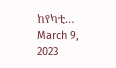ከየካቲ… March 9, 2023